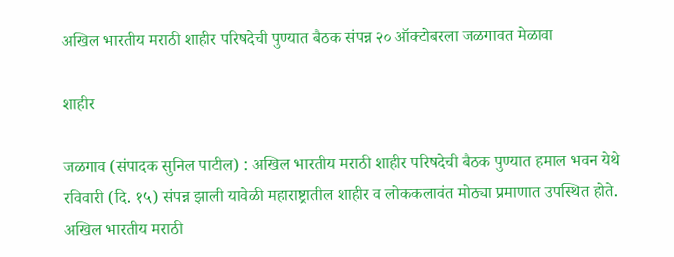अखिल भारतीय मराठी शाहीर परिषदेची पुण्यात बैठक संपन्न २० ऑक्टोबरला जळगावत मेळावा

शाहीर

जळगाव (संपादक सुनिल पाटील) : अखिल भारतीय मराठी शाहीर परिषदेची बैठक पुण्यात हमाल भवन येथे रविवारी (दि. १५) संपन्न झाली यावेळी महाराष्ट्रातील शाहीर व लोककलावंत मोठ्या प्रमाणात उपस्थित होते. अखिल भारतीय मराठी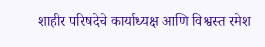शाहीर परिषदेचे कार्याध्यक्ष आणि विश्वस्त रमेश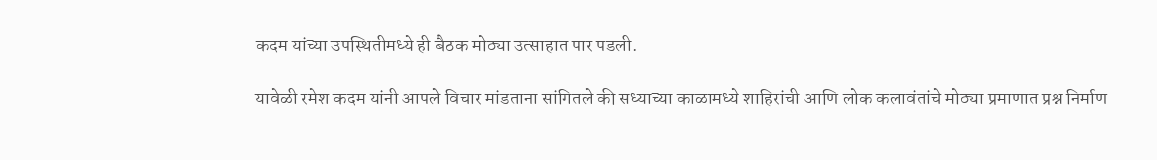कदम यांच्या उपस्थितीमध्ये ही बैठक मोठ्या उत्साहात पार पडली.

यावेळी रमेश कदम यांनी आपले विचार मांडताना सांगितले की सध्याच्या काळामध्ये शाहिरांची आणि लोक कलावंतांचे मोठ्या प्रमाणात प्रश्न निर्माण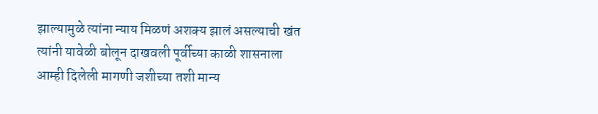झाल्यामुळे त्यांना न्याय मिळणं अशक्य झालं असल्याची खंत त्यांनी यावेळी बोलून दाखवली पूर्वीच्या काळी शासनाला आम्ही दिलेली मागणी जशीच्या तशी मान्य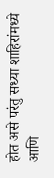होत असे परंतु सध्या शाहिरांमध्ये आणि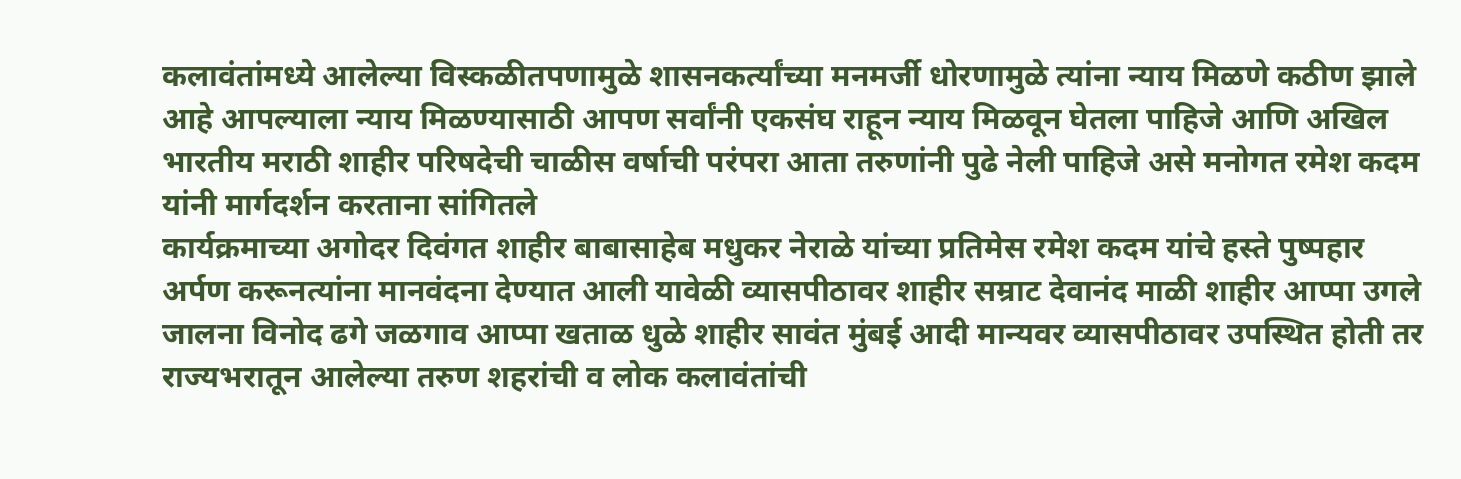कलावंतांमध्ये आलेल्या विस्कळीतपणामुळे शासनकर्त्यांच्या मनमर्जी धोरणामुळे त्यांना न्याय मिळणे कठीण झाले आहे आपल्याला न्याय मिळण्यासाठी आपण सर्वांनी एकसंघ राहून न्याय मिळवून घेतला पाहिजे आणि अखिल भारतीय मराठी शाहीर परिषदेची चाळीस वर्षाची परंपरा आता तरुणांनी पुढे नेली पाहिजे असे मनोगत रमेश कदम यांनी मार्गदर्शन करताना सांगितले
कार्यक्रमाच्या अगोदर दिवंगत शाहीर बाबासाहेब मधुकर नेराळे यांच्या प्रतिमेस रमेश कदम यांचे हस्ते पुष्पहार अर्पण करूनत्यांना मानवंदना देण्यात आली यावेळी व्यासपीठावर शाहीर सम्राट देवानंद माळी शाहीर आप्पा उगले जालना विनोद ढगे जळगाव आप्पा खताळ धुळे शाहीर सावंत मुंबई आदी मान्यवर व्यासपीठावर उपस्थित होती तर राज्यभरातून आलेल्या तरुण शहरांची व लोक कलावंतांची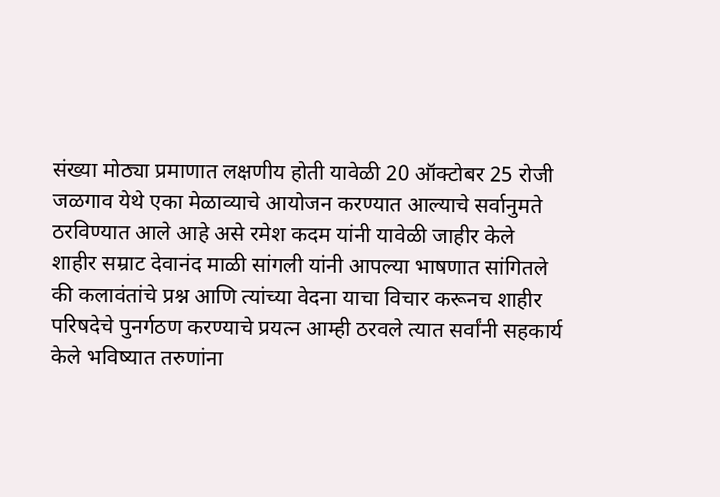संख्या मोठ्या प्रमाणात लक्षणीय होती यावेळी 20 ऑक्टोबर 25 रोजी जळगाव येथे एका मेळाव्याचे आयोजन करण्यात आल्याचे सर्वानुमते ठरविण्यात आले आहे असे रमेश कदम यांनी यावेळी जाहीर केले
शाहीर सम्राट देवानंद माळी सांगली यांनी आपल्या भाषणात सांगितले की कलावंतांचे प्रश्न आणि त्यांच्या वेदना याचा विचार करूनच शाहीर परिषदेचे पुनर्गठण करण्याचे प्रयत्न आम्ही ठरवले त्यात सर्वांनी सहकार्य केले भविष्यात तरुणांना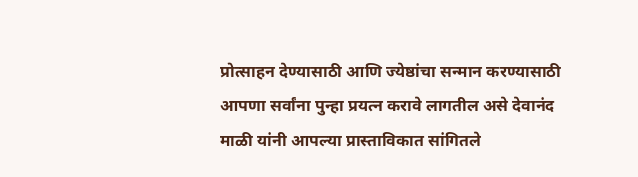प्रोत्साहन देण्यासाठी आणि ज्येष्ठांचा सन्मान करण्यासाठी आपणा सर्वांना पुन्हा प्रयत्न करावे लागतील असे देवानंद माळी यांनी आपल्या प्रास्ताविकात सांगितले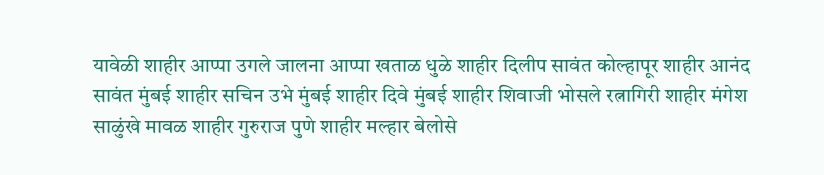यावेळी शाहीर आप्पा उगले जालना आप्पा खताळ धुळे शाहीर दिलीप सावंत कोल्हापूर शाहीर आनंद सावंत मुंबई शाहीर सचिन उभे मुंबई शाहीर दिवे मुंबई शाहीर शिवाजी भोसले रत्नागिरी शाहीर मंगेश साळुंखे मावळ शाहीर गुरुराज पुणे शाहीर मल्हार बेलोसे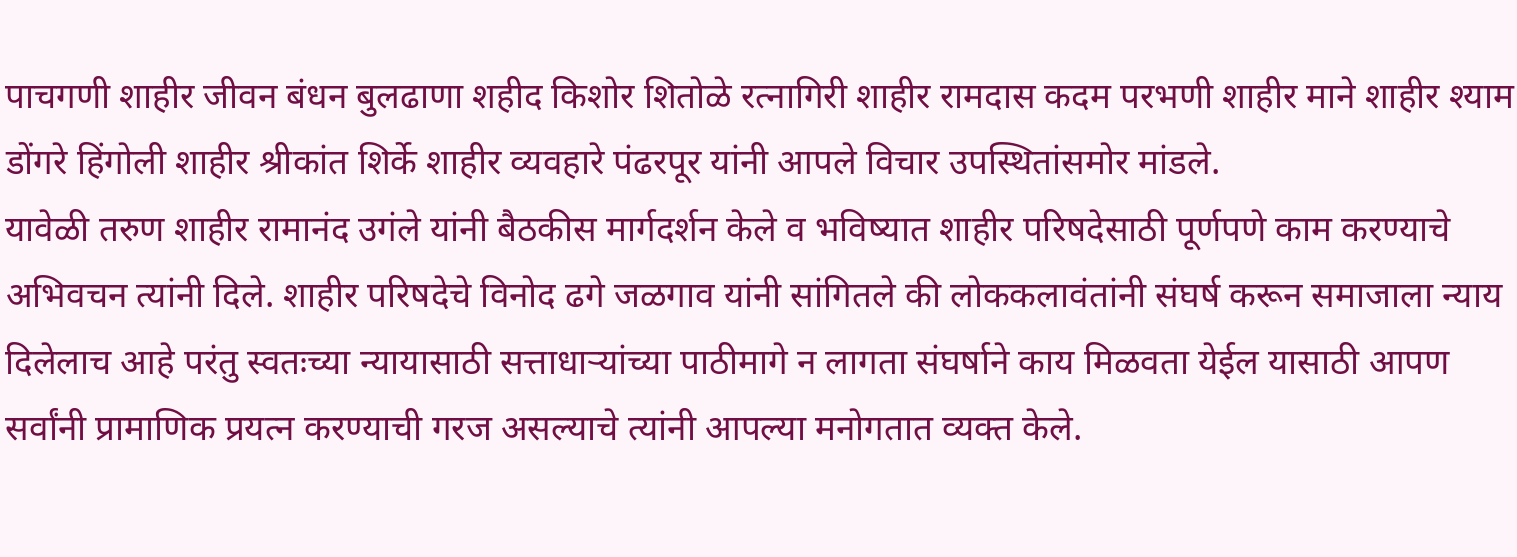पाचगणी शाहीर जीवन बंधन बुलढाणा शहीद किशोर शितोळे रत्नागिरी शाहीर रामदास कदम परभणी शाहीर माने शाहीर श्याम डोंगरे हिंगोली शाहीर श्रीकांत शिर्के शाहीर व्यवहारे पंढरपूर यांनी आपले विचार उपस्थितांसमोर मांडले.
यावेळी तरुण शाहीर रामानंद उगंले यांनी बैठकीस मार्गदर्शन केले व भविष्यात शाहीर परिषदेसाठी पूर्णपणे काम करण्याचे अभिवचन त्यांनी दिले. शाहीर परिषदेचे विनोद ढगे जळगाव यांनी सांगितले की लोककलावंतांनी संघर्ष करून समाजाला न्याय दिलेलाच आहे परंतु स्वतःच्या न्यायासाठी सत्ताधाऱ्यांच्या पाठीमागे न लागता संघर्षाने काय मिळवता येईल यासाठी आपण सर्वांनी प्रामाणिक प्रयत्न करण्याची गरज असल्याचे त्यांनी आपल्या मनोगतात व्यक्त केले.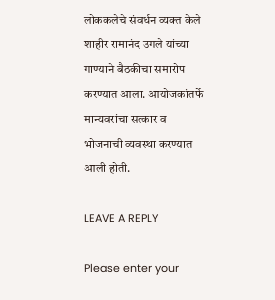लोककलेचे संवर्धन व्यक्त केले शाहीर रामानंद उगले यांच्या गाण्याने बैठकीचा समारोप करण्यात आला. आयोजकांतर्फे मान्यवरांचा सत्कार व भोजनाची व्यवस्था करण्यात आली होती.

LEAVE A REPLY

Please enter your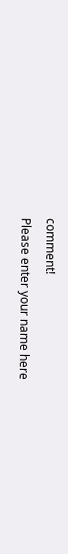comment!
Please enter your name here